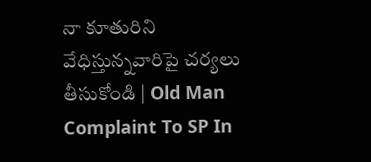నా కూతురిని వేధిస్తున్నవారిపై చర్యలు తీసుకోండి | Old Man Complaint To SP In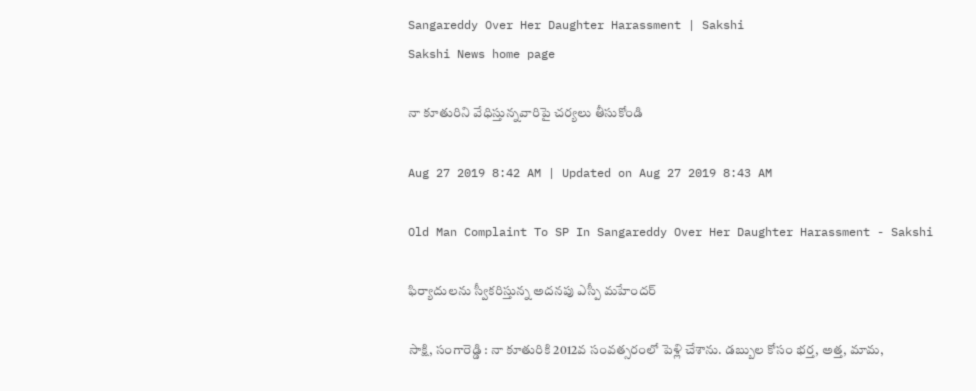Sangareddy Over Her Daughter Harassment | Sakshi
Sakshi News home page

నా కూతురిని వేధిస్తున్నవారిపై చర్యలు తీసుకోండి

Aug 27 2019 8:42 AM | Updated on Aug 27 2019 8:43 AM

Old Man Complaint To SP In Sangareddy Over Her Daughter Harassment - Sakshi

ఫిర్యాదులను స్వీకరిస్తున్న అదనపు ఎస్పీ మహేందర్‌

సాక్షి, సంగారెడ్డి : నా కూతురికి 2012వ సంవత్సరంలో పెళ్లి చేశాను. డబ్బుల కోసం భర్త, అత్త, మామ,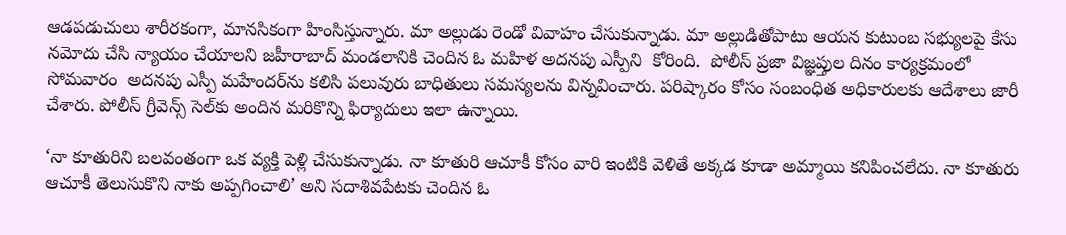ఆడపడుచులు శారీరకంగా, మానసికంగా హింసిస్తున్నారు. మా అల్లుడు రెండో వివాహం చేసుకున్నాడు. మా అల్లుడితోపాటు ఆయన కుటుంబ సభ్యులపై కేసు నమోదు చేసి న్యాయం చేయాలని జహీరాబాద్‌ మండలానికి చెందిన ఓ మహిళ అదనపు ఎస్పీని  కోరింది.  పోలీస్‌ ప్రజా విజ్ఞప్తుల దినం కార్యక్రమంలో సోమవారం  అదనపు ఎస్పీ మహేందర్‌ను కలిసి పలువురు బాధితులు సమస్యలను విన్నవించారు. పరిష్కారం కోసం సంబంధిత అధికారులకు ఆదేశాలు జారీ చేశారు. పోలీస్‌ గ్రీవెన్స్‌ సెల్‌కు అందిన మరికొన్ని ఫిర్యాదులు ఇలా ఉన్నాయి.

‘నా కూతురిని బలవంతంగా ఒక వ్యక్తి పెళ్లి చేసుకున్నాడు. నా కూతురి ఆచూకీ కోసం వారి ఇంటికి వెళితే అక్కడ కూడా అమ్మాయి కనిపించలేదు. నా కూతురు ఆచూకీ తెలుసుకొని నాకు అప్పగించాలి’ అని సదాశివపేటకు చెందిన ఓ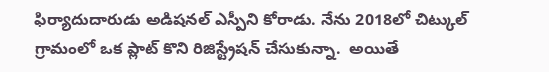ఫిర్యాదుదారుడు అడిషనల్‌ ఎస్పీని కోరాడు. నేను 2018లో చిట్కుల్‌ గ్రామంలో ఒక ప్లాట్‌ కొని రిజిస్ట్రేషన్‌ చేసుకున్నా.  అయితే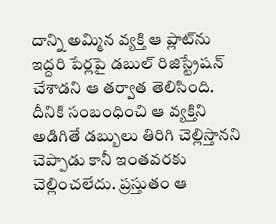దాన్ని అమ్మిన వ్యక్తి ఆ ప్లాట్‌ను ఇద్దరి పేర్లపై డబుల్‌ రిజిస్ట్రేషన్‌ చేశాడని ఆ తర్వాత తెలిసింది. దీనికి సంబంధించి ఆ వ్యక్తిని అడిగితే డబ్బులు తిరిగి చెల్లిస్తానని చెప్పాడు కానీ ఇంతవరకు చెల్లించలేదు. ప్రస్తుతం ఆ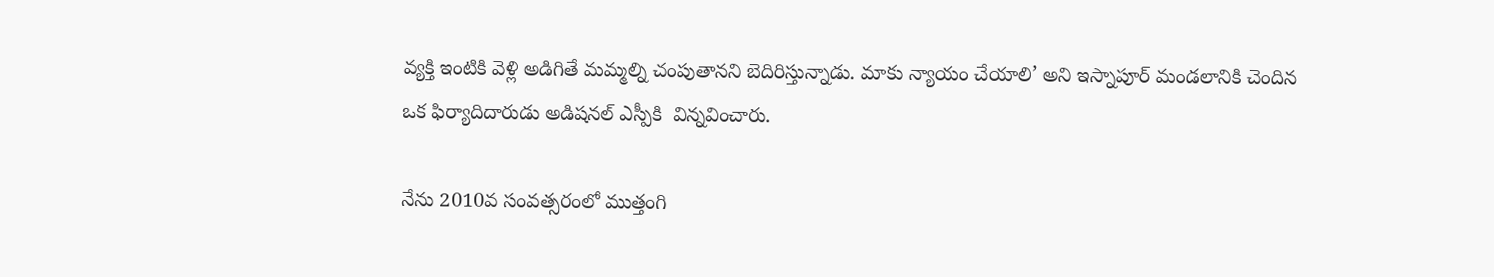వ్యక్తి ఇంటికి వెళ్లి అడిగితే మమ్మల్ని చంపుతానని బెదిరిస్తున్నాడు. మాకు న్యాయం చేయాలి’ అని ఇస్నాపూర్‌ మండలానికి చెందిన ఒక ఫిర్యాదిదారుడు అడిషనల్‌ ఎస్పీకి  విన్నవించారు.

నేను 2010వ సంవత్సరంలో ముత్తంగి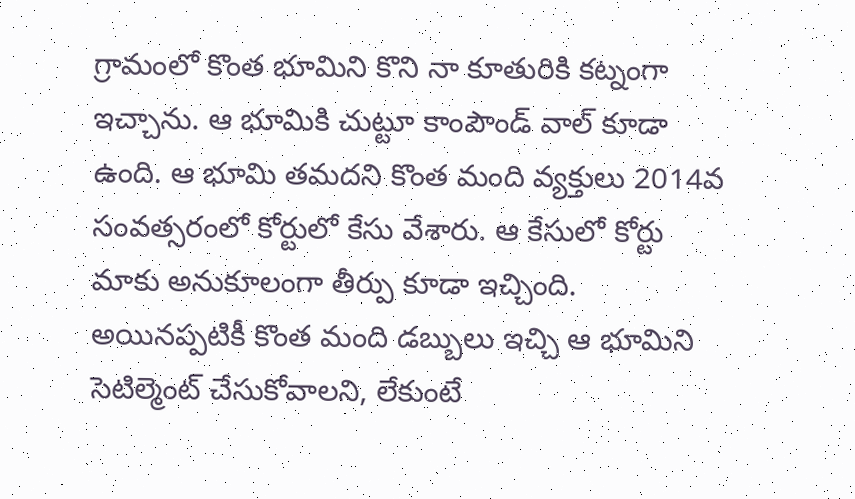గ్రామంలో కొంత భూమిని కొని నా కూతురికి కట్నంగా ఇచ్చాను. ఆ భూమికి చుట్టూ కాంపౌండ్‌ వాల్‌ కూడా ఉంది. ఆ భూమి తమదని కొంత మంది వ్యక్తులు 2014వ సంవత్సరంలో కోర్టులో కేసు వేశారు. ఆ కేసులో కోర్టు మాకు అనుకూలంగా తీర్పు కూడా ఇచ్చింది. అయినప్పటికీ కొంత మంది డబ్బులు ఇచ్చి ఆ భూమిని సెటిల్మెంట్‌ చేసుకోవాలని, లేకుంటే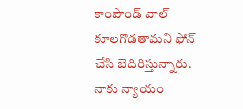కాంపౌండ్‌ వాల్‌ కూలగొడతామని ఫోన్‌ చేసి బెదిరిస్తున్నారు. నాకు న్యాయం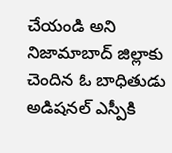చేయండి అని నిజామాబాద్‌ జిల్లాకు చెందిన ఓ బాధితుడు అడిషనల్‌ ఎస్పీకి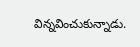విన్నవించుకున్నాడు.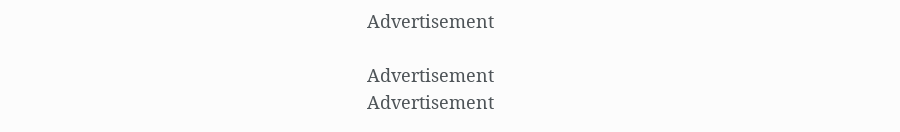Advertisement

Advertisement
Advertisement